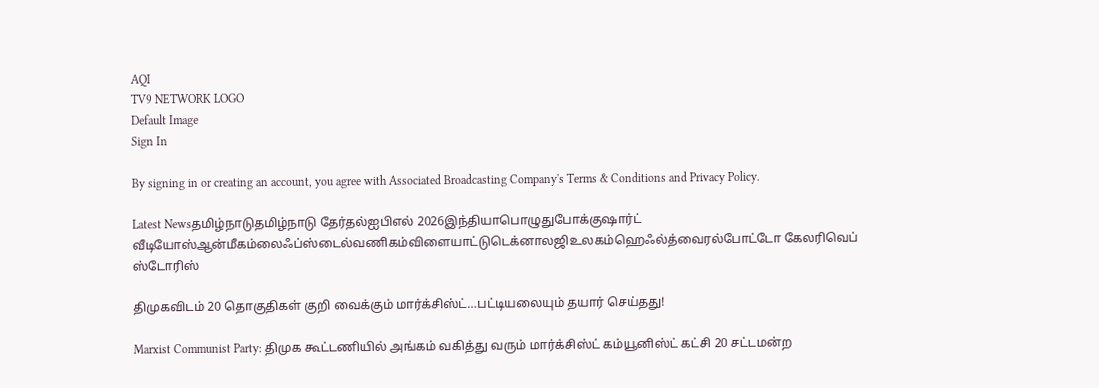AQI
TV9 NETWORK LOGO
Default Image
Sign In

By signing in or creating an account, you agree with Associated Broadcasting Company's Terms & Conditions and Privacy Policy.

Latest Newsதமிழ்நாடுதமிழ்நாடு தேர்தல்ஐபிஎல் 2026இந்தியாபொழுதுபோக்குஷார்ட் வீடியோஸ்ஆன்மீகம்லைஃப்ஸ்டைல்வணிகம்விளையாட்டுடெக்னாலஜிஉலகம்ஹெஃல்த்வைரல்போட்டோ கேலரிவெப் ஸ்டோரிஸ்

திமுகவிடம் 20 தொகுதிகள் குறி வைக்கும் மார்க்சிஸ்ட்…பட்டியலையும் தயார் செய்தது!

Marxist Communist Party: திமுக கூட்டணியில் அங்கம் வகித்து வரும் மார்க்சிஸ்ட் கம்யூனிஸ்ட் கட்சி 20 சட்டமன்ற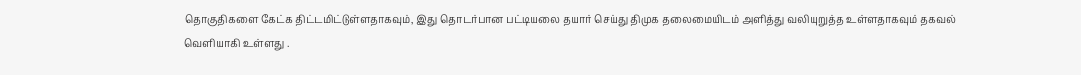தொகுதிகளை கேட்க திட்டமிட்டுள்ளதாகவும், இது தொடர்பான பட்டியலை தயார் செய்து திமுக தலைமையிடம் அளித்து வலியுறுத்த உள்ளதாகவும் தகவல் வெளியாகி உள்ளது .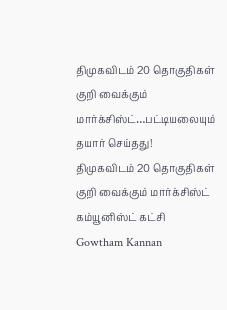திமுகவிடம் 20 தொகுதிகள் குறி வைக்கும் மார்க்சிஸ்ட்…பட்டியலையும் தயார் செய்தது!
திமுகவிடம் 20 தொகுதிகள் குறி வைக்கும் மார்க்சிஸ்ட் கம்யூனிஸ்ட் கட்சி
Gowtham Kannan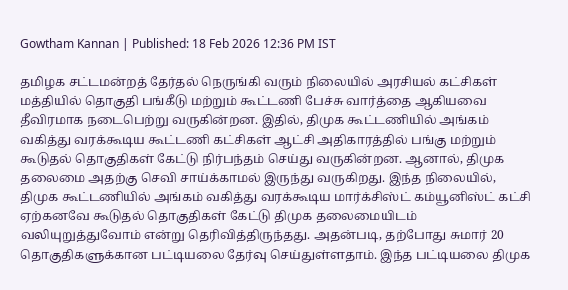Gowtham Kannan | Published: 18 Feb 2026 12:36 PM IST

தமிழக சட்டமன்றத் தேர்தல் நெருங்கி வரும் நிலையில் அரசியல் கட்சிகள் மத்தியில் தொகுதி பங்கீடு மற்றும் கூட்டணி பேச்சு வார்த்தை ஆகியவை தீவிரமாக நடைபெற்று வருகின்றன. இதில், திமுக கூட்டணியில் அங்கம் வகித்து வரக்கூடிய கூட்டணி கட்சிகள் ஆட்சி அதிகாரத்தில் பங்கு மற்றும் கூடுதல் தொகுதிகள் கேட்டு நிர்பந்தம் செய்து வருகின்றன. ஆனால், திமுக தலைமை அதற்கு செவி சாய்க்காமல் இருந்து வருகிறது. இந்த நிலையில், திமுக கூட்டணியில் அங்கம் வகித்து வரக்கூடிய மார்க்சிஸ்ட் கம்யூனிஸ்ட் கட்சி ஏற்கனவே கூடுதல் தொகுதிகள் கேட்டு திமுக தலைமையிடம் வலியுறுத்துவோம் என்று தெரிவித்திருந்தது. அதன்படி, தற்போது சுமார் 20 தொகுதிகளுக்கான பட்டியலை தேர்வு செய்துள்ளதாம். இந்த பட்டியலை திமுக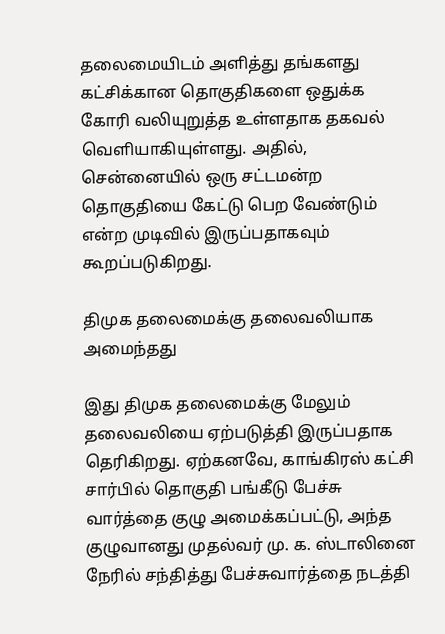தலைமையிடம் அளித்து தங்களது கட்சிக்கான தொகுதிகளை ஒதுக்க கோரி வலியுறுத்த உள்ளதாக தகவல் வெளியாகியுள்ளது. அதில், சென்னையில் ஒரு சட்டமன்ற தொகுதியை கேட்டு பெற வேண்டும் என்ற முடிவில் இருப்பதாகவும் கூறப்படுகிறது.

திமுக தலைமைக்கு தலைவலியாக அமைந்தது

இது திமுக தலைமைக்கு மேலும் தலைவலியை ஏற்படுத்தி இருப்பதாக தெரிகிறது. ஏற்கனவே, காங்கிரஸ் கட்சி சார்பில் தொகுதி பங்கீடு பேச்சு வார்த்தை குழு அமைக்கப்பட்டு, அந்த குழுவானது முதல்வர் மு. க. ஸ்டாலினை நேரில் சந்தித்து பேச்சுவார்த்தை நடத்தி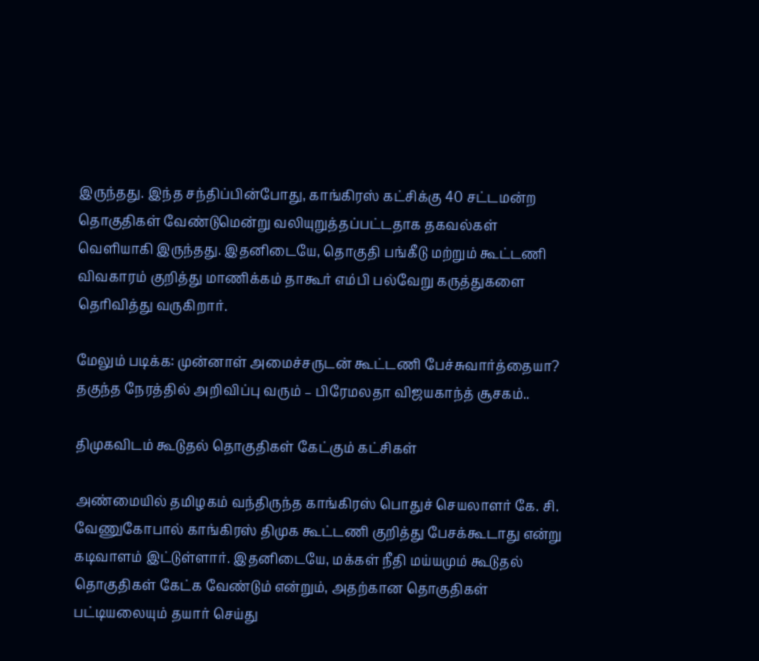இருந்தது. இந்த சந்திப்பின்போது, காங்கிரஸ் கட்சிக்கு 40 சட்டமன்ற தொகுதிகள் வேண்டுமென்று வலியுறுத்தப்பட்டதாக தகவல்கள் வெளியாகி இருந்தது. இதனிடையே, தொகுதி பங்கீடு மற்றும் கூட்டணி விவகாரம் குறித்து மாணிக்கம் தாகூர் எம்பி பல்வேறு கருத்துகளை தெரிவித்து வருகிறார்.

மேலும் படிக்க: முன்னாள் அமைச்சருடன் கூட்டணி பேச்சுவார்த்தையா? தகுந்த நேரத்தில் அறிவிப்பு வரும் – பிரேமலதா விஜயகாந்த் சூசகம்..

திமுகவிடம் கூடுதல் தொகுதிகள் கேட்கும் கட்சிகள்

அண்மையில் தமிழகம் வந்திருந்த காங்கிரஸ் பொதுச் செயலாளர் கே. சி. வேணுகோபால் காங்கிரஸ் திமுக கூட்டணி குறித்து பேசக்கூடாது என்று கடிவாளம் இட்டுள்ளார். இதனிடையே, மக்கள் நீதி மய்யமும் கூடுதல் தொகுதிகள் கேட்க வேண்டும் என்றும், அதற்கான தொகுதிகள் பட்டியலையும் தயார் செய்து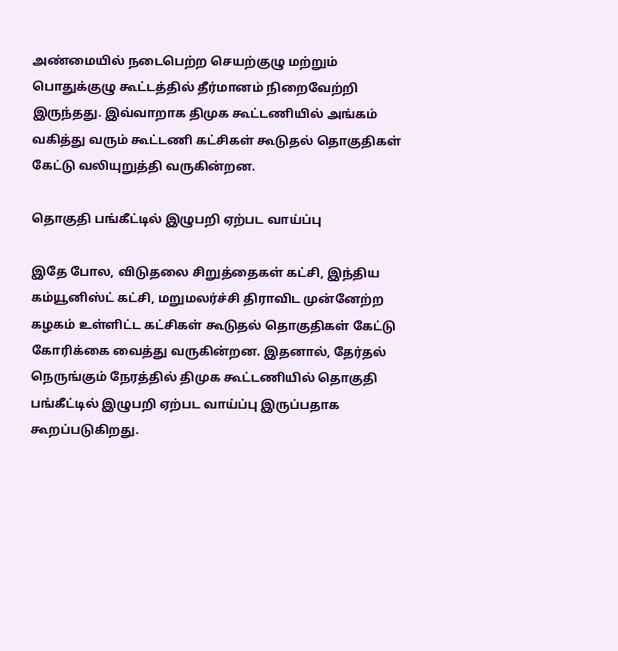அண்மையில் நடைபெற்ற செயற்குழு மற்றும் பொதுக்குழு கூட்டத்தில் தீர்மானம் நிறைவேற்றி இருந்தது. இவ்வாறாக திமுக கூட்டணியில் அங்கம் வகித்து வரும் கூட்டணி கட்சிகள் கூடுதல் தொகுதிகள் கேட்டு வலியுறுத்தி வருகின்றன.

தொகுதி பங்கீட்டில் இழுபறி ஏற்பட வாய்ப்பு

இதே போல, விடுதலை சிறுத்தைகள் கட்சி, இந்திய கம்யூனிஸ்ட் கட்சி, மறுமலர்ச்சி திராவிட முன்னேற்ற கழகம் உள்ளிட்ட கட்சிகள் கூடுதல் தொகுதிகள் கேட்டு கோரிக்கை வைத்து வருகின்றன. இதனால், தேர்தல் நெருங்கும் நேரத்தில் திமுக கூட்டணியில் தொகுதி பங்கீட்டில் இழுபறி ஏற்பட வாய்ப்பு இருப்பதாக கூறப்படுகிறது.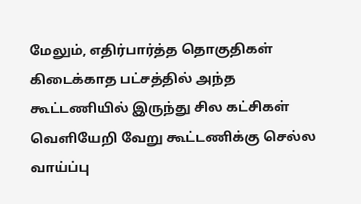மேலும், எதிர்பார்த்த தொகுதிகள் கிடைக்காத பட்சத்தில் அந்த கூட்டணியில் இருந்து சில கட்சிகள் வெளியேறி வேறு கூட்டணிக்கு செல்ல வாய்ப்பு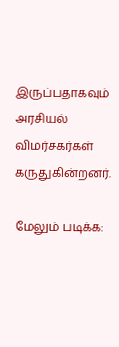இருப்பதாகவும் அரசியல் விமர்சகர்கள் கருதுகின்றனர்.

மேலும் படிக்க: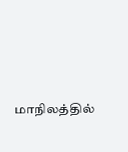மாநிலத்தில்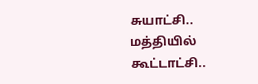சுயாட்சி.. மத்தியில் கூட்டாட்சி..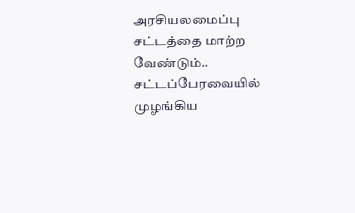அரசியலமைப்பு சட்டத்தை மாற்ற வேண்டும்.. சட்டப்பேரவையில் முழங்கிய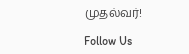முதல்வர்!

Follow Us